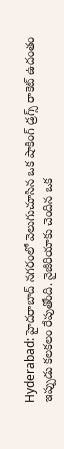Hyderabad: హైదరాబాద్ నగరంలో వెలుగుచూసిన ఒక షాకింగ్ డ్రగ్స్ రాకెట్ ఉదంతం ఇప్పుడు కలకలం రేపుతోంది. నైజీరియాకు చెందిన ఒక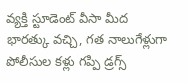వ్యక్తి స్టూడెంట్ వీసా మీద భారత్కు వచ్చి, గత నాలుగేళ్లుగా పోలీసుల కళ్లు గప్పి డ్రగ్స్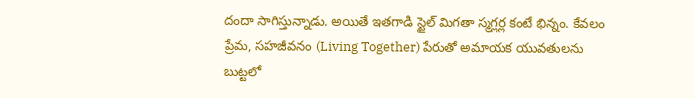దందా సాగిస్తున్నాడు. అయితే ఇతగాడి స్టైల్ మిగతా స్మగ్లర్ల కంటే భిన్నం. కేవలం ప్రేమ, సహజీవనం (Living Together) పేరుతో అమాయక యువతులను బుట్టలో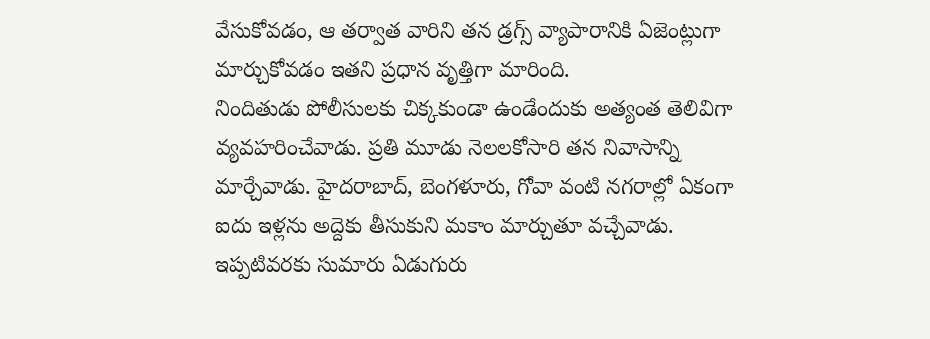వేసుకోవడం, ఆ తర్వాత వారిని తన డ్రగ్స్ వ్యాపారానికి ఏజెంట్లుగా మార్చుకోవడం ఇతని ప్రధాన వృత్తిగా మారింది.
నిందితుడు పోలీసులకు చిక్కకుండా ఉండేందుకు అత్యంత తెలివిగా వ్యవహరించేవాడు. ప్రతి మూడు నెలలకోసారి తన నివాసాన్ని మార్చేవాడు. హైదరాబాద్, బెంగళూరు, గోవా వంటి నగరాల్లో ఏకంగా ఐదు ఇళ్లను అద్దెకు తీసుకుని మకాం మార్చుతూ వచ్చేవాడు. ఇప్పటివరకు సుమారు ఏడుగురు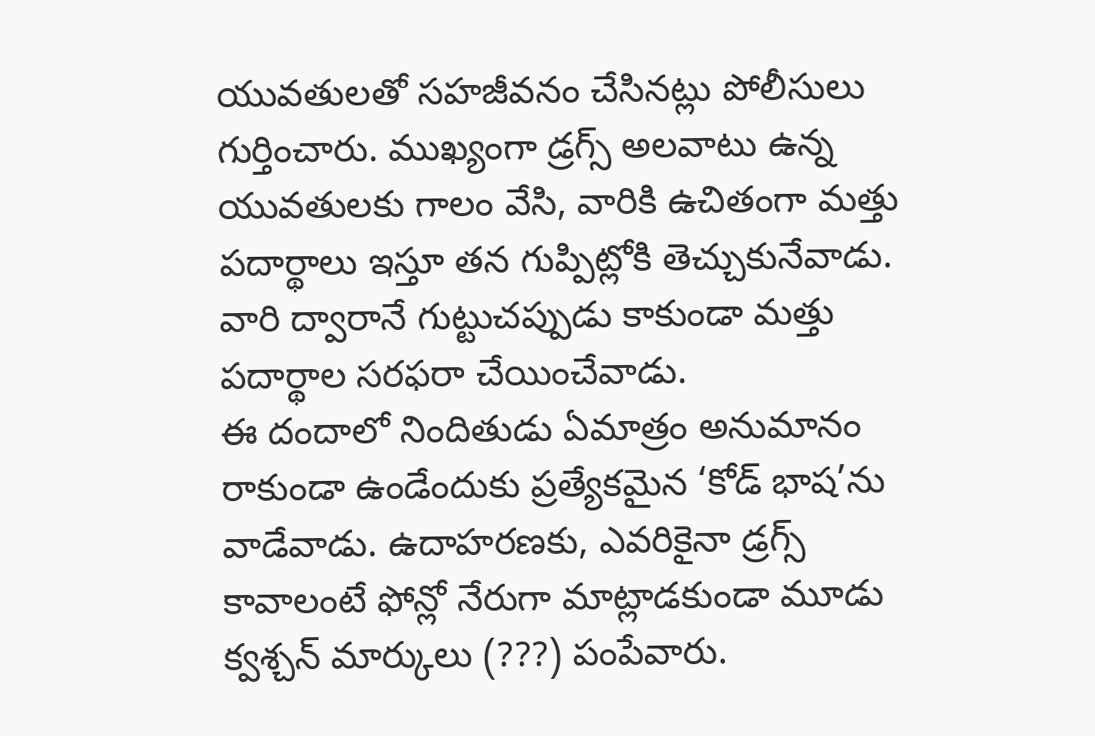యువతులతో సహజీవనం చేసినట్లు పోలీసులు గుర్తించారు. ముఖ్యంగా డ్రగ్స్ అలవాటు ఉన్న యువతులకు గాలం వేసి, వారికి ఉచితంగా మత్తు పదార్థాలు ఇస్తూ తన గుప్పిట్లోకి తెచ్చుకునేవాడు. వారి ద్వారానే గుట్టుచప్పుడు కాకుండా మత్తు పదార్థాల సరఫరా చేయించేవాడు.
ఈ దందాలో నిందితుడు ఏమాత్రం అనుమానం రాకుండా ఉండేందుకు ప్రత్యేకమైన ‘కోడ్ భాష’ను వాడేవాడు. ఉదాహరణకు, ఎవరికైనా డ్రగ్స్ కావాలంటే ఫోన్లో నేరుగా మాట్లాడకుండా మూడు క్వశ్చన్ మార్కులు (???) పంపేవారు.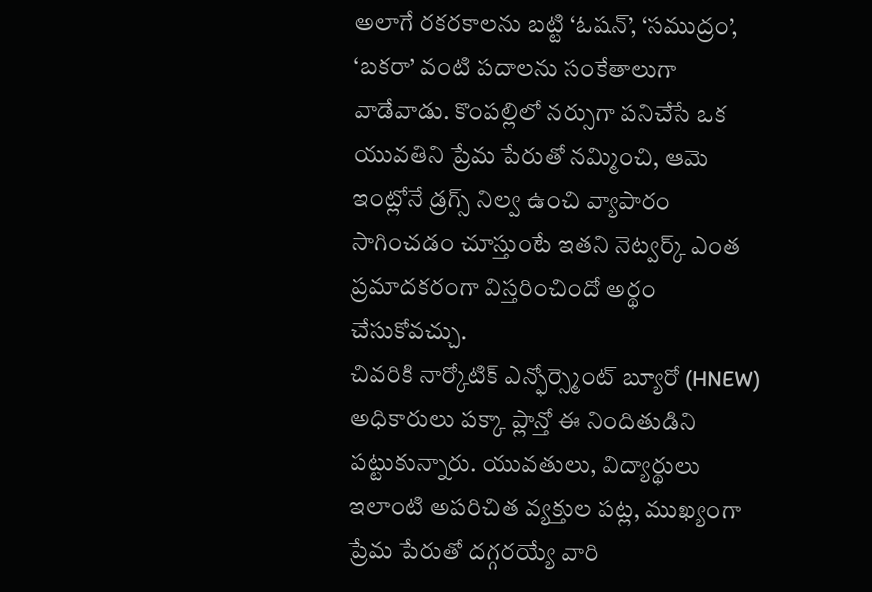అలాగే రకరకాలను బట్టి ‘ఓషన్’, ‘సముద్రం’, ‘బకరా’ వంటి పదాలను సంకేతాలుగా వాడేవాడు. కొంపల్లిలో నర్సుగా పనిచేసే ఒక యువతిని ప్రేమ పేరుతో నమ్మించి, ఆమె ఇంట్లోనే డ్రగ్స్ నిల్వ ఉంచి వ్యాపారం సాగించడం చూస్తుంటే ఇతని నెట్వర్క్ ఎంత ప్రమాదకరంగా విస్తరించిందో అర్థం చేసుకోవచ్చు.
చివరికి నార్కోటిక్ ఎన్ఫోర్స్మెంట్ బ్యూరో (HNEW) అధికారులు పక్కా ప్లాన్తో ఈ నిందితుడిని పట్టుకున్నారు. యువతులు, విద్యార్థులు ఇలాంటి అపరిచిత వ్యక్తుల పట్ల, ముఖ్యంగా ప్రేమ పేరుతో దగ్గరయ్యే వారి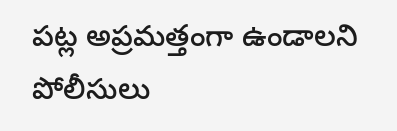పట్ల అప్రమత్తంగా ఉండాలని పోలీసులు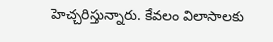హెచ్చరిస్తున్నారు. కేవలం విలాసాలకు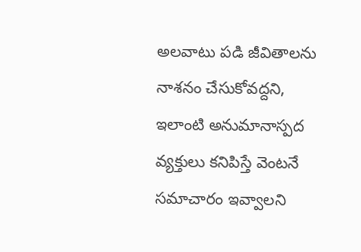అలవాటు పడి జీవితాలను నాశనం చేసుకోవద్దని, ఇలాంటి అనుమానాస్పద వ్యక్తులు కనిపిస్తే వెంటనే సమాచారం ఇవ్వాలని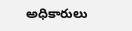అధికారులు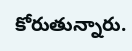కోరుతున్నారు.